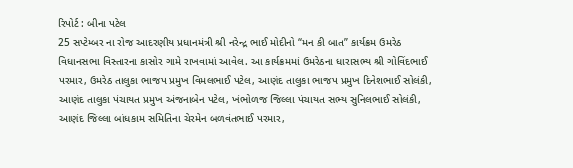રિપોર્ટ : બીના પટેલ
25 સપ્ટેમ્બર ના રોજ આદરણીય પ્રધાનમંત્રી શ્રી નરેન્દ્ર ભાઈ મોદીનો “મન કી બાત” કાર્યક્રમ ઉમરેઠ વિધાનસભા વિસ્તારના કાસોર ગામે રાખવામાં આવેલ. આ કાર્યક્રમમાં ઉમરેઠના ધારાસભ્ય શ્રી ગોવિંદભાઈ પરમાર, ઉમરેઠ તાલુકા ભાજપ પ્રમુખ વિમલભાઈ પટેલ, આણંદ તાલુકા ભાજપ પ્રમુખ દિનેશભાઈ સોલંકી, આણંદ તાલુકા પંચાયત પ્રમુખ અંજનાબેન પટેલ, ખંભોળજ જિલ્લા પંચાયત સભ્ય સુનિલભાઈ સોલંકી, આણંદ જિલ્લા બાંધકામ સમિતિના ચેરમેન બળવંતભાઈ પરમાર,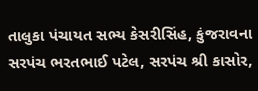તાલુકા પંચાયત સભ્ય કેસરીસિંહ, કુંજરાવના સરપંચ ભરતભાઈ પટેલ, સરપંચ શ્રી કાસોર,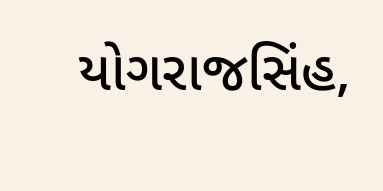યોગરાજસિંહ,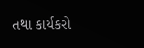તથા કાર્યકરો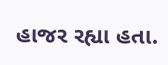હાજર રહ્યા હતા.